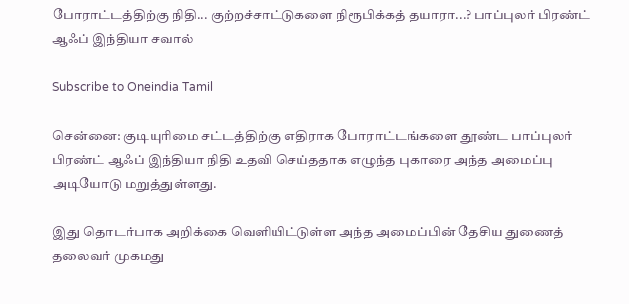போராட்டத்திற்கு நிதி... குற்றச்சாட்டுகளை நிரூபிக்கத் தயாரா...? பாப்புலர் பிரண்ட் ஆஃப் இந்தியா சவால்

Subscribe to Oneindia Tamil

சென்னை: குடியுரிமை சட்டத்திற்கு எதிராக போராட்டங்களை தூண்ட பாப்புலர் பிரண்ட் ஆஃப் இந்தியா நிதி உதவி செய்ததாக எழுந்த புகாரை அந்த அமைப்பு அடியோடு மறுத்துள்ளது.

இது தொடர்பாக அறிக்கை வெளியிட்டுள்ள அந்த அமைப்பின் தேசிய துணைத் தலைவர் முகமது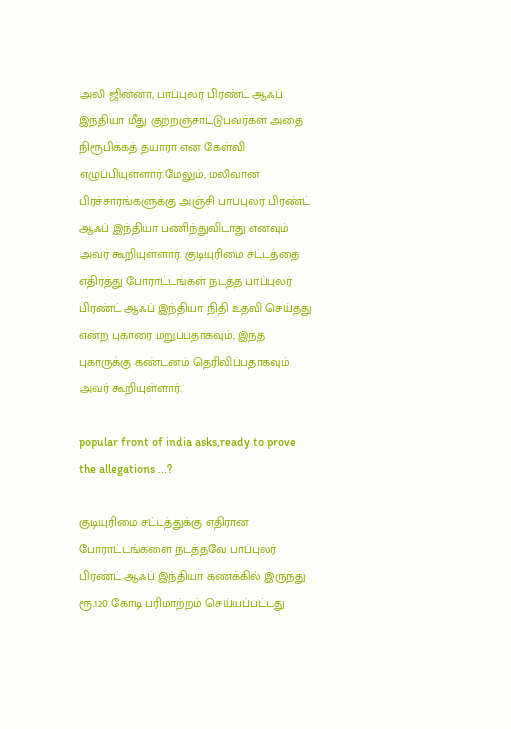அலி ஜின்னா, பாப்புலர் பிரண்ட் ஆஃப் இந்தியா மீது குற்றஞ்சாட்டுபவர்கள் அதை நிரூபிக்கத் தயாரா என கேள்வி எழுப்பியுள்ளார்.மேலும், மலிவான பிரச்சாரங்களுக்கு அஞ்சி பாப்புலர் பிரண்ட் ஆஃப் இந்தியா பணிந்துவிடாது எனவும் அவர் கூறியுள்ளார். குடியுரிமை சட்டத்தை எதிர்த்து போராட்டங்கள் நடத்த பாப்புலர் பிரண்ட் ஆஃப் இந்தியா நிதி உதவி செய்தது என்ற புகாரை மறுப்பதாகவும், இந்த புகாருக்கு கண்டனம் தெரிவிப்பதாகவும் அவர் கூறியுள்ளார்.

popular front of india asks,ready to prove the allegations ...?

குடியுரிமை சட்டத்துக்கு எதிரான போராட்டங்களை நடத்தவே பாப்புலர் பிரண்ட் ஆஃப் இந்தியா கணக்கில் இருந்து ரூ.120 கோடி பரிமாற்றம் செய்யப்பட்டது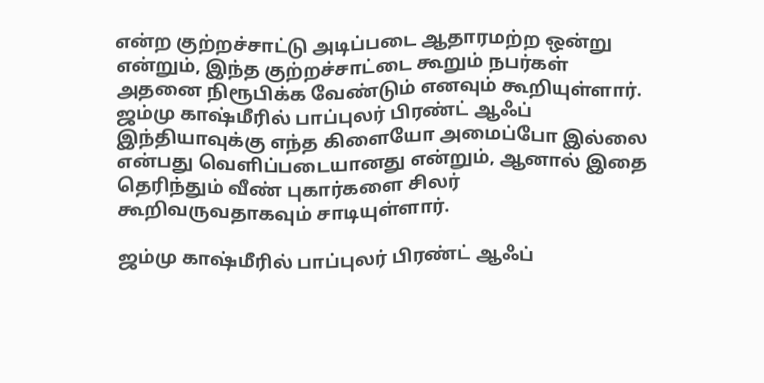என்ற குற்றச்சாட்டு அடிப்படை ஆதாரமற்ற ஒன்று என்றும், இந்த குற்றச்சாட்டை கூறும் நபர்கள் அதனை நிரூபிக்க வேண்டும் எனவும் கூறியுள்ளார். ஜம்மு காஷ்மீரில் பாப்புலர் பிரண்ட் ஆஃப் இந்தியாவுக்கு எந்த கிளையோ அமைப்போ இல்லை என்பது வெளிப்படையானது என்றும், ஆனால் இதை தெரிந்தும் வீண் புகார்களை சிலர் கூறிவருவதாகவும் சாடியுள்ளார்.

ஜம்மு காஷ்மீரில் பாப்புலர் பிரண்ட் ஆஃப்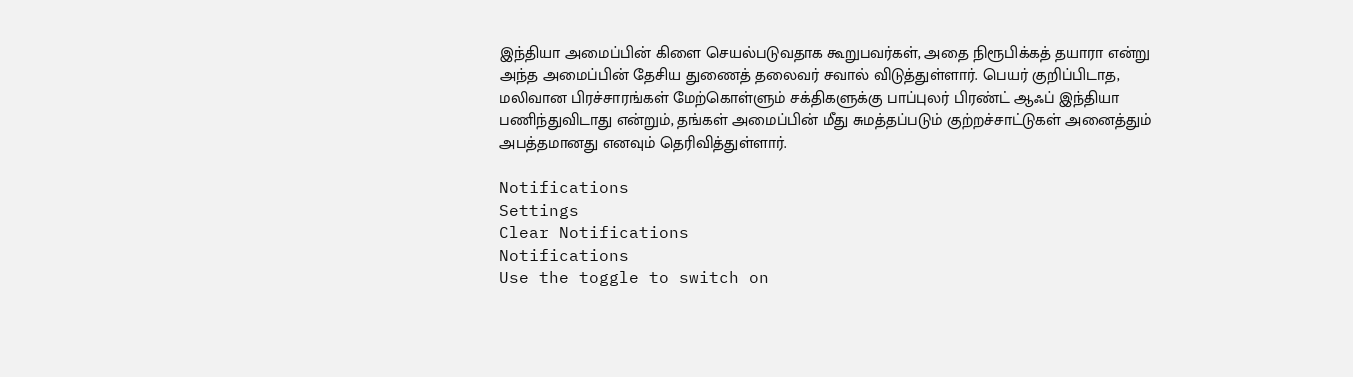இந்தியா அமைப்பின் கிளை செயல்படுவதாக கூறுபவர்கள், அதை நிரூபிக்கத் தயாரா என்று அந்த அமைப்பின் தேசிய துணைத் தலைவர் சவால் விடுத்துள்ளார். பெயர் குறிப்பிடாத, மலிவான பிரச்சாரங்கள் மேற்கொள்ளும் சக்திகளுக்கு பாப்புலர் பிரண்ட் ஆஃப் இந்தியா பணிந்துவிடாது என்றும், தங்கள் அமைப்பின் மீது சுமத்தப்படும் குற்றச்சாட்டுகள் அனைத்தும் அபத்தமானது எனவும் தெரிவித்துள்ளார்.

Notifications
Settings
Clear Notifications
Notifications
Use the toggle to switch on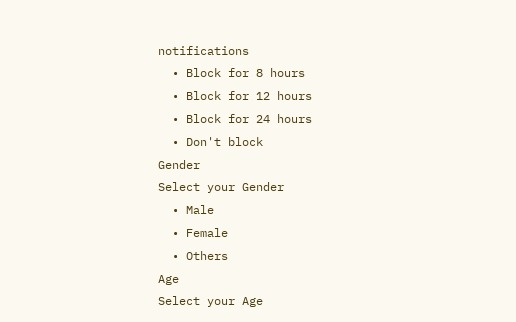notifications
  • Block for 8 hours
  • Block for 12 hours
  • Block for 24 hours
  • Don't block
Gender
Select your Gender
  • Male
  • Female
  • Others
Age
Select your Age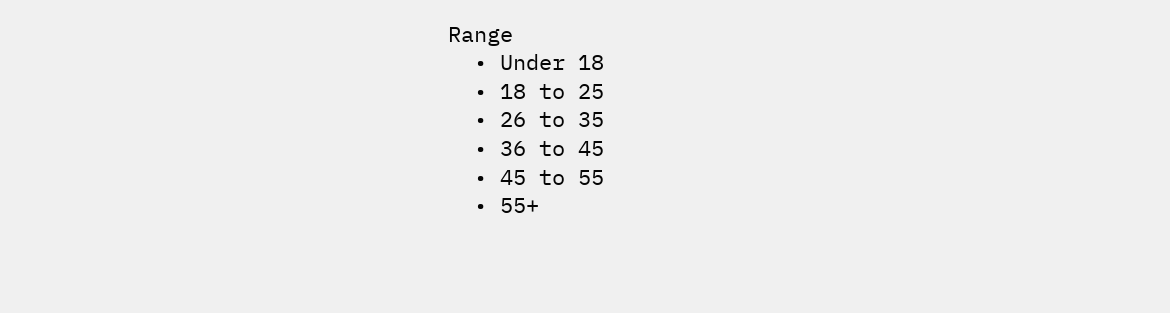Range
  • Under 18
  • 18 to 25
  • 26 to 35
  • 36 to 45
  • 45 to 55
  • 55+